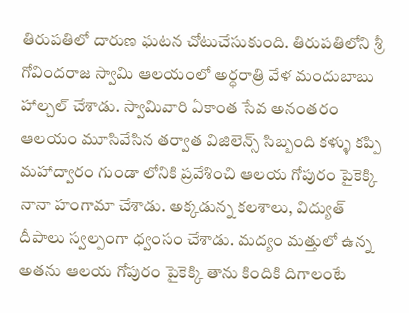తిరుపతిలో దారుణ ఘటన చోటుచేసుకుంది. తిరుపతిలోని శ్రీ గోవిందరాజ స్వామి ఆలయంలో అర్ధరాత్రి వేళ మందుబాబు హాల్చల్ చేశాడు. స్వామివారి ఏకాంత సేవ అనంతరం ఆలయం మూసివేసిన తర్వాత విజిలెన్స్ సిబ్బంది కళ్ళు కప్పి మహాద్వారం గుండా లోనికి ప్రవేశించి ఆలయ గోపురం పైకెక్కి నానా హంగామా చేశాడు. అక్కడున్న కలశాలు, విద్యుత్ దీపాలు స్వల్పంగా ధ్వంసం చేశాడు. మద్యం మత్తులో ఉన్న అతను ఆలయ గోపురం పైకెక్కి తాను కిందికి దిగాలంటే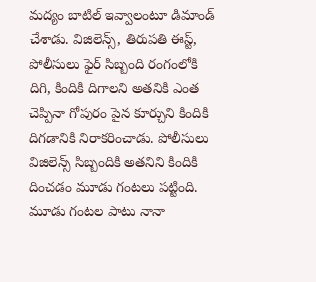మద్యం బాటిల్ ఇవ్వాలంటూ డిమాండ్ చేశాడు. విజిలెన్స్, తిరుపతి ఈస్ట్, పోలీసులు ఫైర్ సిబ్బంది రంగంలోకి దిగి, కిందికి దిగాలని అతనికి ఎంత చెప్పినా గోపురం పైన కూర్చుని కిందికి దిగడానికి నిరాకరించాడు. పోలీసులు విజిలెన్స్ సిబ్బందికి అతనిని కిందికి దించడం మూడు గంటలు పట్టింది. మూడు గంటల పాటు నానా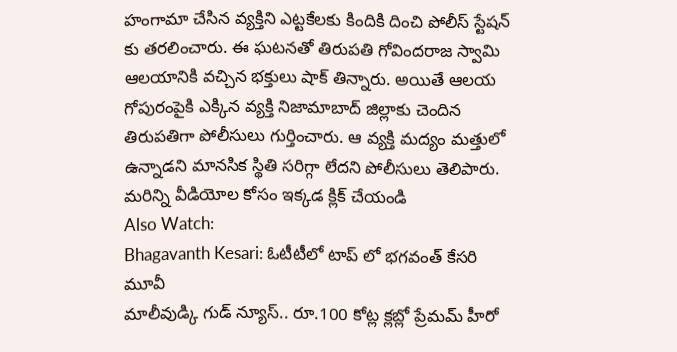హంగామా చేసిన వ్యక్తిని ఎట్టకేలకు కిందికి దించి పోలీస్ స్టేషన్ కు తరలించారు. ఈ ఘటనతో తిరుపతి గోవిందరాజ స్వామి ఆలయానికి వచ్చిన భక్తులు షాక్ తిన్నారు. అయితే ఆలయ గోపురంపైకి ఎక్కిన వ్యక్తి నిజామాబాద్ జిల్లాకు చెందిన తిరుపతిగా పోలీసులు గుర్తించారు. ఆ వ్యక్తి మద్యం మత్తులో ఉన్నాడని మానసిక స్థితి సరిగ్గా లేదని పోలీసులు తెలిపారు.
మరిన్ని వీడియోల కోసం ఇక్కడ క్లిక్ చేయండి
Also Watch:
Bhagavanth Kesari: ఓటీటీలో టాప్ లో భగవంత్ కేసరి మూవీ
మాలీవుడ్కి గుడ్ న్యూస్.. రూ.100 కోట్ల క్లబ్లో ప్రేమమ్ హీరో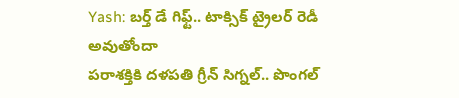Yash: బర్త్ డే గిఫ్ట్.. టాక్సిక్ ట్రైలర్ రెడీ అవుతోందా
పరాశక్తికి దళపతి గ్రీన్ సిగ్నల్.. పొంగల్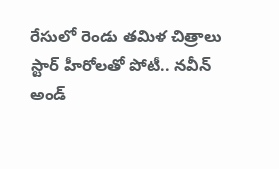రేసులో రెండు తమిళ చిత్రాలు
స్టార్ హీరోలతో పోటీ.. నవీన్ అండ్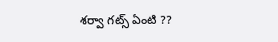శర్వా గట్స్ ఏంటి ??